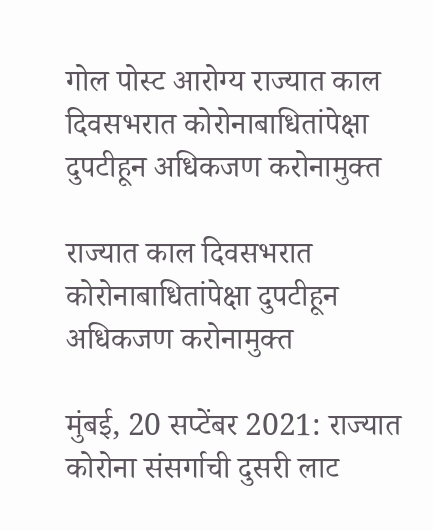गोल पोस्ट आरोग्य राज्यात काल दिवसभरात कोरोनाबाधितांपेक्षा दुपटीहून अधिकजण करोनामुक्त

राज्यात काल दिवसभरात कोरोनाबाधितांपेक्षा दुपटीहून अधिकजण करोनामुक्त

मुंबई, 20 सप्टेंबर 2021: राज्यात कोरोना संसर्गाची दुसरी लाट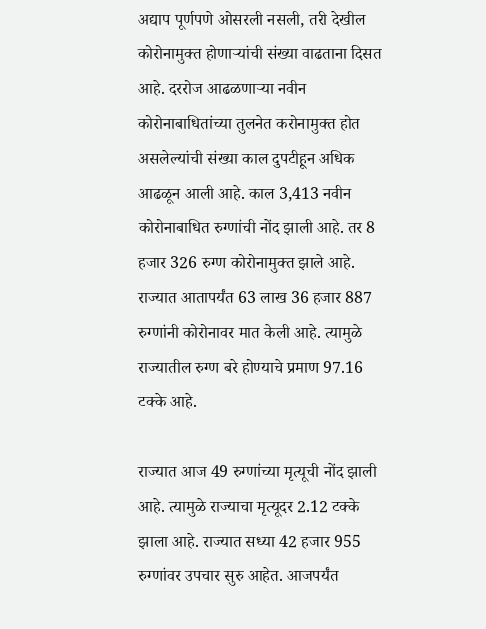अद्याप पूर्णपणे ओसरली नसली, तरी देखील कोरोनामुक्त होणाऱ्यांची संख्या वाढताना दिसत आहे. दररोज आढळणाऱ्या नवीन कोरोनाबाधितांच्या तुलनेत करोनामुक्त होत असलेल्यांची संख्या काल दुपटीहून अधिक आढळून आली आहे. काल 3,413 नवीन कोरोनाबाधित रुग्णांची नोंद झाली आहे. तर 8 हजार 326 रुग्ण कोरोनामुक्त झाले आहे. राज्यात आतापर्यंत 63 लाख 36 हजार 887 रुग्णांनी कोरोनावर मात केली आहे. त्यामुळे राज्यातील रुग्ण बरे होण्याचे प्रमाण 97.16 टक्के आहे.

राज्यात आज 49 रुग्णांच्या मृत्यूची नोंद झाली आहे. त्यामुळे राज्याचा मृत्यूदर 2.12 टक्के झाला आहे. राज्यात सध्या 42 हजार 955 रुग्णांवर उपचार सुरु आहेत. आजपर्यंत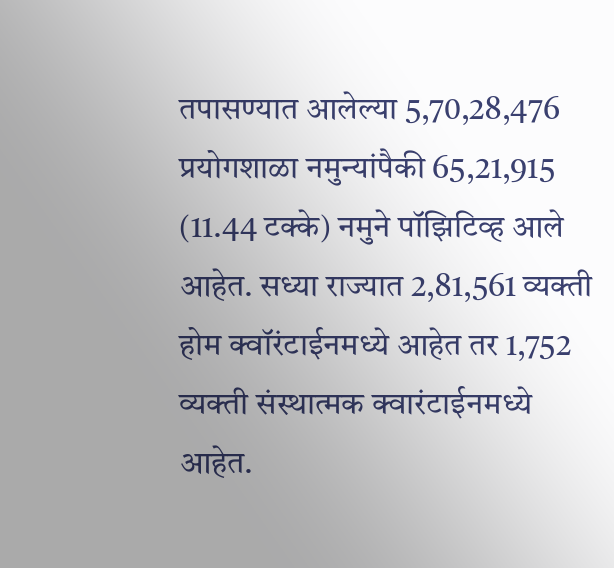तपासण्यात आलेल्या 5,70,28,476 प्रयोगशाळा नमुन्यांपैकी 65,21,915 (11.44 टक्के) नमुने पॉझिटिव्ह आले आहेत. सध्या राज्यात 2,81,561 व्यक्ती होम क्वॉरंटाईनमध्ये आहेत तर 1,752 व्यक्ती संस्थात्मक क्वारंटाईनमध्ये आहेत.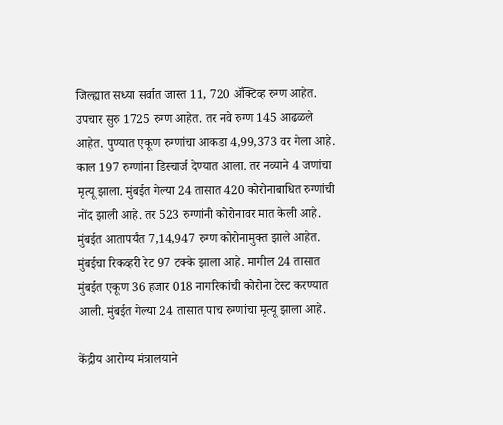जिल्ह्यात सध्या सर्वात जास्त 11, 720 ॲक्टिव्ह रुग्ण आहेत. उपचार सुरु 1725 रुग्ण आहेत. तर नवे रुग्ण 145 आढळले आहेत. पुण्यात एकूण रुग्णांचा आकडा 4,99,373 वर गेला आहे. काल 197 रुग्णांना डिस्चार्ज देण्यात आला. तर नव्याने 4 जणांचा मृत्यू झाला. मुंबईत गेल्या 24 तासात 420 कोरोनाबाधित रुग्णांची नोंद झाली आहे. तर 523 रुग्णांनी कोरोनावर मात केली आहे. मुंबईत आतापर्यंत 7,14,947 रुग्ण कोरोनामुक्त झाले आहेत. मुंबईचा रिकव्हरी रेट 97 टक्के झाला आहे. मागील 24 तासात मुंबईत एकूण 36 हजार 018 नागरिकांची कोरोना टेस्ट करण्यात आली. मुंबईत गेल्या 24 तासात पाच रुग्णांचा मृत्यू झाला आहे.

केंद्रीय आरोग्य मंत्रालयाने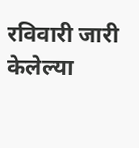रविवारी जारी केलेल्या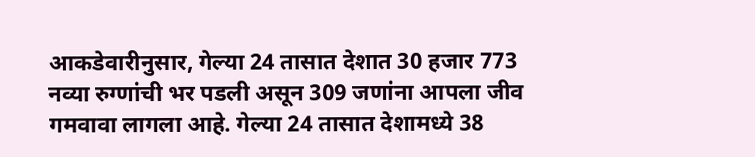आकडेवारीनुसार, गेल्या 24 तासात देशात 30 हजार 773 नव्या रुग्णांची भर पडली असून 309 जणांना आपला जीव गमवावा लागला आहे. गेल्या 24 तासात देशामध्ये 38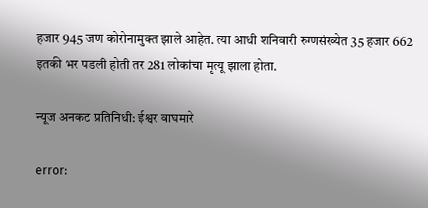हजार 945 जण कोरोनामुक्त झाले आहेत. त्या आधी शनिवारी रुग्णसंख्येत 35 हजार 662 इतकी भर पडली होती तर 281 लोकांचा मृत्यू झाला होता.

न्यूज अनकट प्रतिनिधी: ईश्वर वाघमारे

error: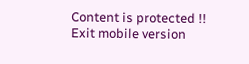Content is protected !!
Exit mobile version